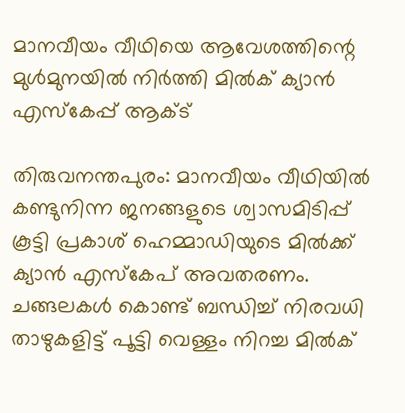മാനവീയം വീഥിയെ ആവേശത്തിന്റെ മുൾമുനയിൽ നിർത്തി മില്‍ക് ക്യാന്‍ എസ്‌കേപ്പ് ആക്ട്

തിരുവനന്തപുരം: മാനവീയം വീഥിയിൽ കണ്ടുനിന്ന ജനങ്ങളുടെ ശ്വാസമിടിപ്പ് കൂട്ടി പ്രകാശ് ഹെമ്മാഡിയുടെ മിൽക്ക് ക്യാൻ എസ്കേപ് അവതരണം. ചങ്ങലകള്‍ കൊണ്ട് ബന്ധിച്ച് നിരവധി താഴുകളിട്ട് പൂട്ടി വെള്ളം നിറച്ച മില്‍ക്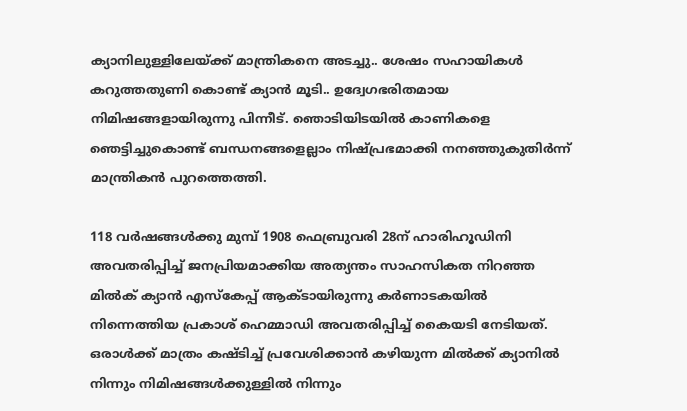ക്യാനിലുള്ളിലേയ്ക്ക് മാന്ത്രികനെ അടച്ചു.. ശേഷം സഹായികള്‍ കറുത്തതുണി കൊണ്ട് ക്യാന്‍ മൂടി.. ഉദ്വേഗഭരിതമായ നിമിഷങ്ങളായിരുന്നു പിന്നീട്. ഞൊടിയിടയില്‍ കാണികളെ ഞെട്ടിച്ചുകൊണ്ട് ബന്ധനങ്ങളെല്ലാം നിഷ്പ്രഭമാക്കി നനഞ്ഞുകുതിര്‍ന്ന് മാന്ത്രികന്‍ പുറത്തെത്തി.

118 വർഷങ്ങൾക്കു മുമ്പ് 1908 ഫെബ്രുവരി 28ന് ഹാരിഹൂഡിനി അവതരിപ്പിച്ച് ജനപ്രിയമാക്കിയ അത്യന്തം സാഹസികത നിറഞ്ഞ മില്‍ക് ക്യാന്‍ എസ്‌കേപ്പ് ആക്ടായിരുന്നു കര്‍ണാടകയില്‍ നിന്നെത്തിയ പ്രകാശ് ഹെമ്മാഡി അവതരിപ്പിച്ച് കൈയടി നേടിയത്. ഒരാള്‍ക്ക് മാത്രം കഷ്ടിച്ച് പ്രവേശിക്കാന്‍ കഴിയുന്ന മില്‍ക്ക് ക്യാനില്‍ നിന്നും നിമിഷങ്ങള്‍ക്കുള്ളില്‍ നിന്നും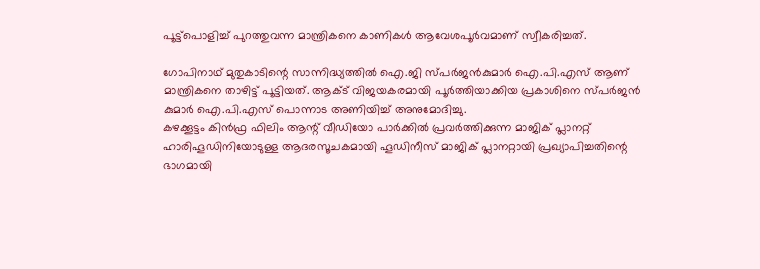പൂട്ട്‌പൊളിച്ച് പുറത്തുവന്ന മാന്ത്രികനെ കാണികള്‍ ആവേശപൂര്‍വമാണ് സ്വീകരിച്ചത്.

ഗോപിനാഥ് മുതുകാടിന്റെ സാന്നിദ്ധ്യത്തില്‍ ഐ.ജി സ്പര്‍ജന്‍കുമാര്‍ ഐ.പി.എസ് ആണ് മാന്ത്രികനെ താഴിട്ട് പൂട്ടിയത്. ആക്ട് വിജയകരമായി പൂർത്തിയാക്കിയ പ്രകാശിനെ സ്പർജൻ കുമാർ ഐ.പി.എസ് പൊന്നാട അണിയിച്ച് അനുമോദിച്ചു.
കഴക്കൂട്ടം കിന്‍ഫ്ര ഫിലിം ആന്റ് വീഡിയോ പാര്‍ക്കില്‍ പ്രവര്‍ത്തിക്കുന്ന മാജിക് പ്ലാനറ്റ് ഹാരിഹൂഡിനിയോടുള്ള ആദരസൂചകമായി ഹൂഡിനീസ് മാജിക് പ്ലാനറ്റായി പ്രഖ്യാപിച്ചതിന്റെ ഭാഗമായി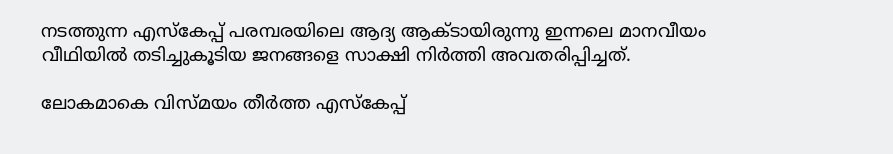നടത്തുന്ന എസ്‌കേപ്പ് പരമ്പരയിലെ ആദ്യ ആക്ടായിരുന്നു ഇന്നലെ മാനവീയം വീഥിയില്‍ തടിച്ചുകൂടിയ ജനങ്ങളെ സാക്ഷി നിര്‍ത്തി അവതരിപ്പിച്ചത്.

ലോകമാകെ വിസ്മയം തീര്‍ത്ത എസ്‌കേപ്പ്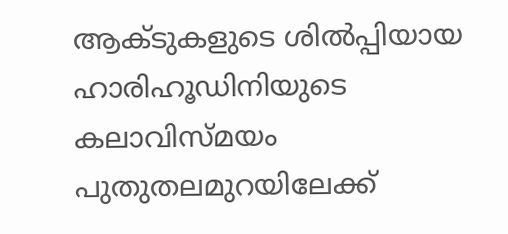ആക്ടുകളുടെ ശില്‍പ്പിയായ ഹാരിഹൂഡിനിയുടെ കലാവിസ്മയം പുതുതലമുറയിലേക്ക്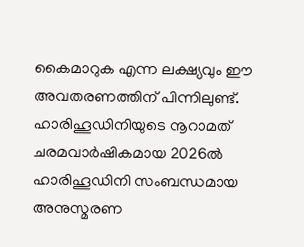കൈമാറുക എന്ന ലക്ഷ്യവും ഈ അവതരണത്തിന് പിന്നിലുണ്ട്. ഹാരിഹൂഡിനിയുടെ നൂറാമത് ചരമവാര്‍ഷികമായ 2026ല്‍ ഹാരിഹൂഡിനി സംബന്ധമായ അനുസ്മരണ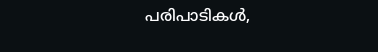പരിപാടികള്‍,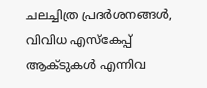ചലച്ചിത്ര പ്രദര്‍ശനങ്ങള്‍, വിവിധ എസ്‌കേപ്പ് ആക്ടുകള്‍ എന്നിവ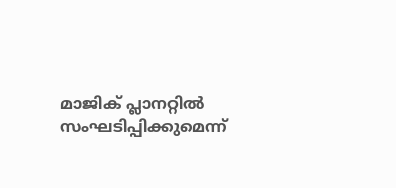മാജിക് പ്ലാനറ്റില്‍ സംഘടിപ്പിക്കുമെന്ന്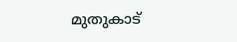മുതുകാട്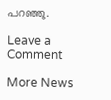പറഞ്ഞു.

Leave a Comment

More News